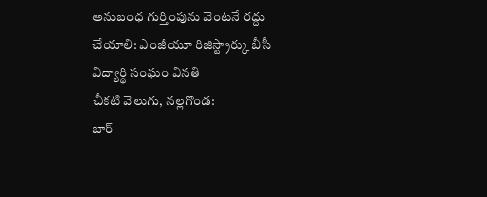అనుబంధ గుర్తింపును వెంటనే రద్దు చేయాలి: ఎంజీయూ రిజిస్ట్రార్కు బీసీ విద్యార్థి సంఘం వినతి
చీకటి వెలుగు, నల్లగొండ:
బార్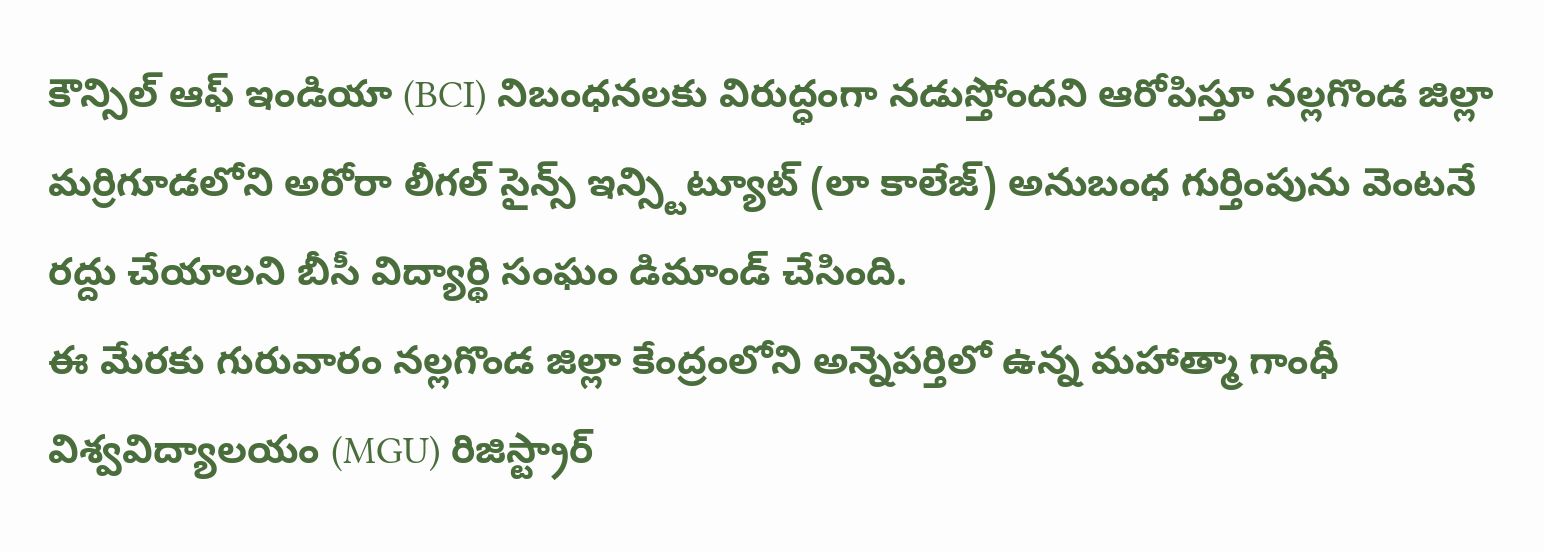కౌన్సిల్ ఆఫ్ ఇండియా (BCI) నిబంధనలకు విరుద్ధంగా నడుస్తోందని ఆరోపిస్తూ నల్లగొండ జిల్లా మర్రిగూడలోని అరోరా లీగల్ సైన్స్ ఇన్స్టిట్యూట్ (లా కాలేజ్) అనుబంధ గుర్తింపును వెంటనే రద్దు చేయాలని బీసీ విద్యార్థి సంఘం డిమాండ్ చేసింది.
ఈ మేరకు గురువారం నల్లగొండ జిల్లా కేంద్రంలోని అన్నెపర్తిలో ఉన్న మహాత్మా గాంధీ విశ్వవిద్యాలయం (MGU) రిజిస్ట్రార్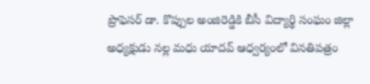ప్రొఫెసర్ డా. కొప్పుల అంజిరెడ్డికి బీసీ విద్యార్థి సంఘం జిల్లా అధ్యక్షుడు నల్ల మధు యాదవ్ ఆధ్వర్యంలో వినతిపత్రం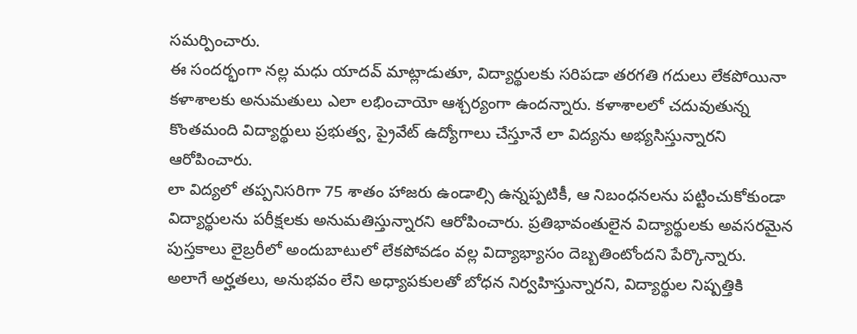సమర్పించారు.
ఈ సందర్భంగా నల్ల మధు యాదవ్ మాట్లాడుతూ, విద్యార్థులకు సరిపడా తరగతి గదులు లేకపోయినా కళాశాలకు అనుమతులు ఎలా లభించాయో ఆశ్చర్యంగా ఉందన్నారు. కళాశాలలో చదువుతున్న కొంతమంది విద్యార్థులు ప్రభుత్వ, ప్రైవేట్ ఉద్యోగాలు చేస్తూనే లా విద్యను అభ్యసిస్తున్నారని ఆరోపించారు.
లా విద్యలో తప్పనిసరిగా 75 శాతం హాజరు ఉండాల్సి ఉన్నప్పటికీ, ఆ నిబంధనలను పట్టించుకోకుండా విద్యార్థులను పరీక్షలకు అనుమతిస్తున్నారని ఆరోపించారు. ప్రతిభావంతులైన విద్యార్థులకు అవసరమైన పుస్తకాలు లైబ్రరీలో అందుబాటులో లేకపోవడం వల్ల విద్యాభ్యాసం దెబ్బతింటోందని పేర్కొన్నారు.
అలాగే అర్హతలు, అనుభవం లేని అధ్యాపకులతో బోధన నిర్వహిస్తున్నారని, విద్యార్థుల నిష్పత్తికి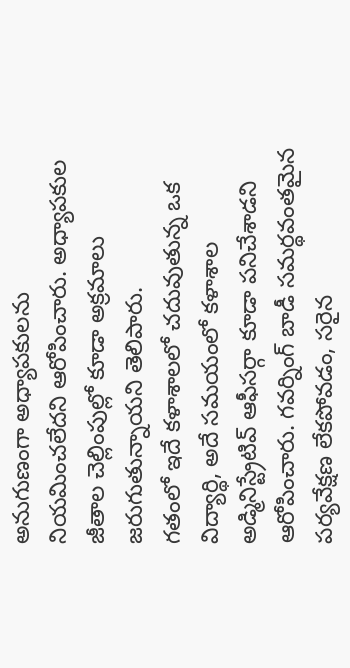అనుగుణంగా అధ్యాపకులను నియమించలేదని ఆరోపించారు. అధ్యాపకుల జీతాల చెల్లింపుల్లో కూడా అక్రమాలు జరుగుతున్నాయని తెలిపారు.
గతంలో ఇదే కళాశాలలో చదువుతున్న ఒక విద్యార్థి, అదే సమయంలో కళాశాల అడ్మినిస్ట్రేటివ్ ఆఫీసర్గా కూడా పనిచేశాడని ఆరోపించారు. గవర్నింగ్ బాడీ సమర్థవంతమైన పర్యవేక్షణ లేకపోవడం, సరైన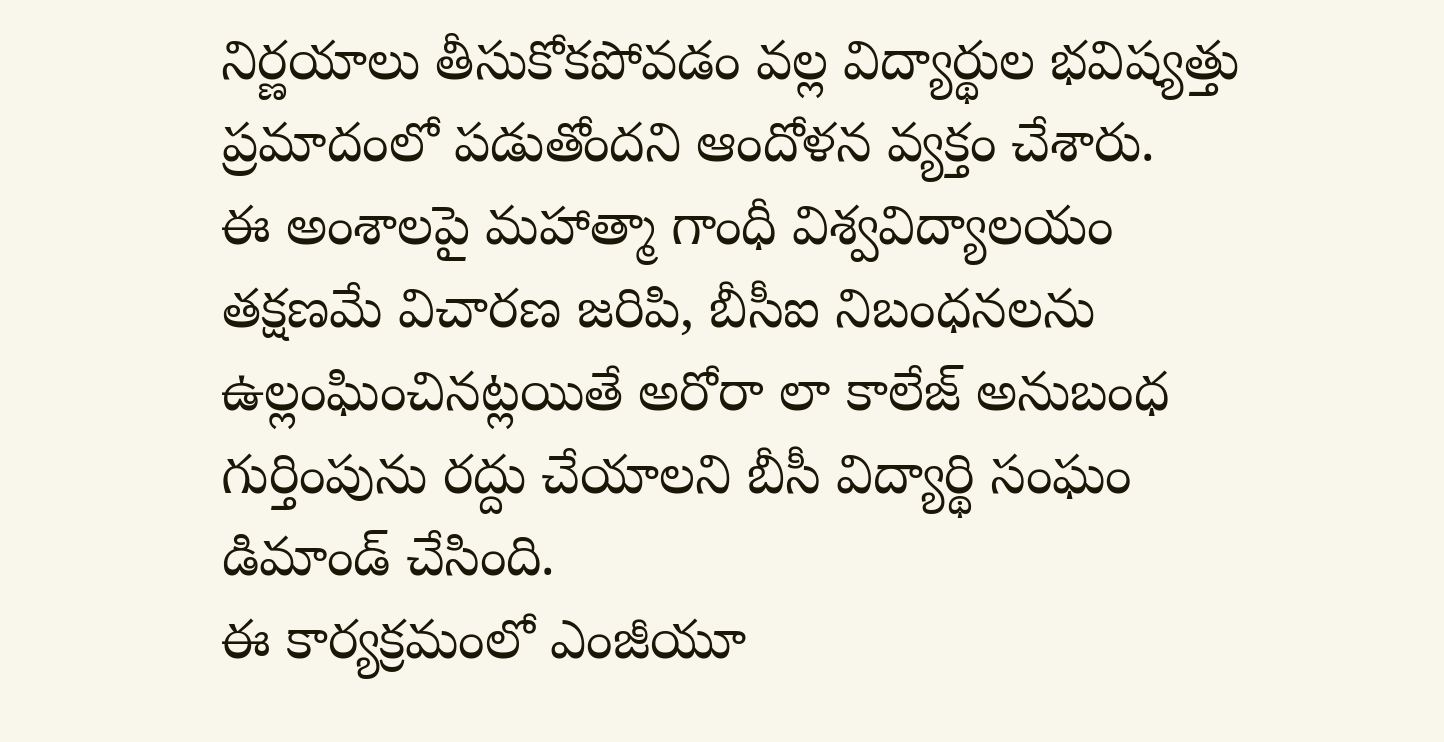నిర్ణయాలు తీసుకోకపోవడం వల్ల విద్యార్థుల భవిష్యత్తు ప్రమాదంలో పడుతోందని ఆందోళన వ్యక్తం చేశారు.
ఈ అంశాలపై మహాత్మా గాంధీ విశ్వవిద్యాలయం తక్షణమే విచారణ జరిపి, బీసీఐ నిబంధనలను ఉల్లంఘించినట్లయితే అరోరా లా కాలేజ్ అనుబంధ గుర్తింపును రద్దు చేయాలని బీసీ విద్యార్థి సంఘం డిమాండ్ చేసింది.
ఈ కార్యక్రమంలో ఎంజీయూ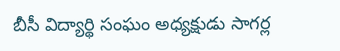బీసీ విద్యార్థి సంఘం అధ్యక్షుడు సాగర్ల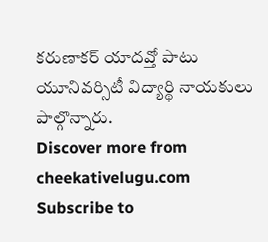కరుణాకర్ యాదవ్తో పాటు యూనివర్సిటీ విద్యార్థి నాయకులు పాల్గొన్నారు.
Discover more from cheekativelugu.com
Subscribe to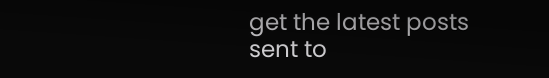get the latest posts sent to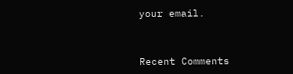your email.



Recent Comments